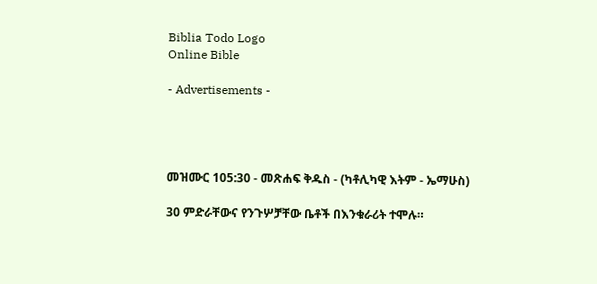Biblia Todo Logo
Online Bible

- Advertisements -




መዝሙር 105:30 - መጽሐፍ ቅዱስ - (ካቶሊካዊ እትም - ኤማሁስ)

30 ምድራቸውና የንጉሦቻቸው ቤቶች በእንቁራሪት ተሞሉ።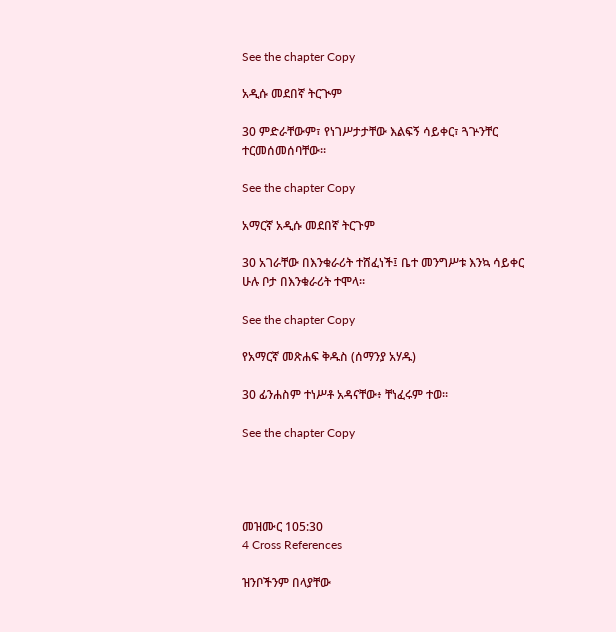See the chapter Copy

አዲሱ መደበኛ ትርጒም

30 ምድራቸውም፣ የነገሥታታቸው እልፍኝ ሳይቀር፣ ጓጕንቸር ተርመሰመሰባቸው።

See the chapter Copy

አማርኛ አዲሱ መደበኛ ትርጉም

30 አገራቸው በእንቁራሪት ተሸፈነች፤ ቤተ መንግሥቱ እንኳ ሳይቀር ሁሉ ቦታ በእንቁራሪት ተሞላ።

See the chapter Copy

የአማርኛ መጽሐፍ ቅዱስ (ሰማንያ አሃዱ)

30 ፊንሐስም ተነሥቶ አዳናቸው፥ ቸነፈሩም ተወ።

See the chapter Copy




መዝሙር 105:30
4 Cross References

ዝንቦችንም በላያቸው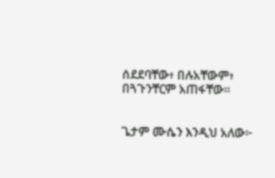ሰደደባቸው፥ በሉአቸውም፥ በጓጉንቸርም አጠፋቸው።


ጌታም ሙሴን እንዲህ አለው፦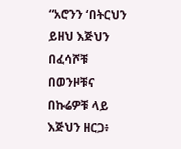“አሮንን ‘በትርህን ይዘህ እጅህን በፈሳሾቹ በወንዞቹና በኩሬዎቹ ላይ እጅህን ዘርጋ፥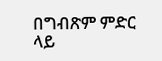በግብጽም ምድር ላይ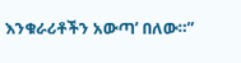እንቁራሪቶችን አውጣ’ በለው።”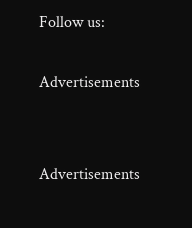Follow us:

Advertisements


Advertisements